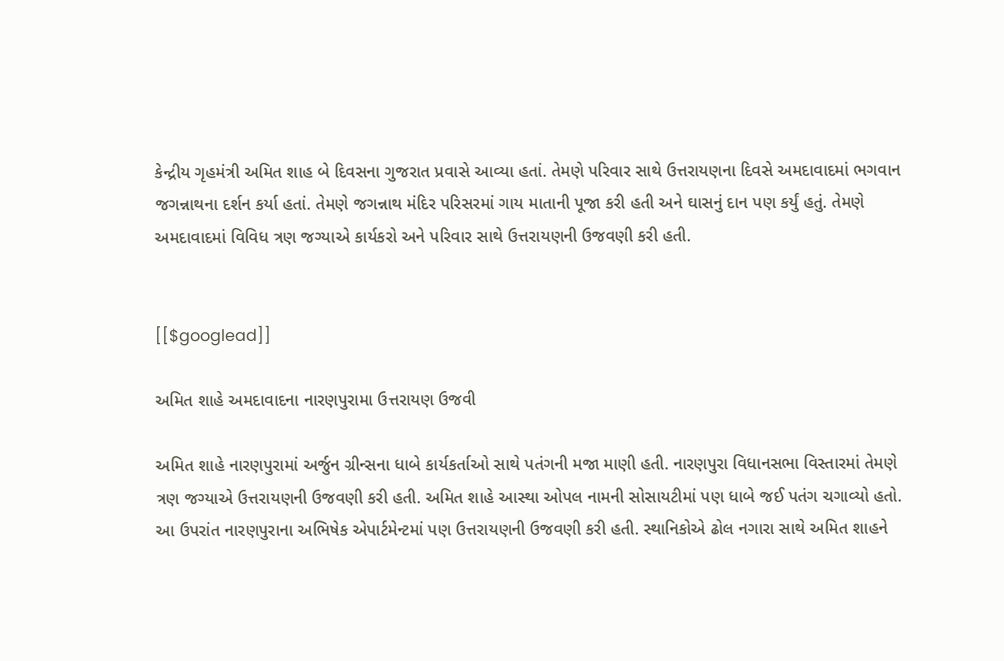કેન્દ્રીય ગૃહમંત્રી અમિત શાહ બે દિવસના ગુજરાત પ્રવાસે આવ્યા હતાં. તેમણે પરિવાર સાથે ઉત્તરાયણના દિવસે અમદાવાદમાં ભગવાન જગન્નાથના દર્શન કર્યા હતાં. તેમણે જગન્નાથ મંદિર પરિસરમાં ગાય માતાની પૂજા કરી હતી અને ઘાસનું દાન પણ કર્યું હતું. તેમણે અમદાવાદમાં વિવિધ ત્રણ જગ્યાએ કાર્યકરો અને પરિવાર સાથે ઉત્તરાયણની ઉજવણી કરી હતી.


[[$googlead]]

અમિત શાહે અમદાવાદના નારણપુરામા ઉત્તરાયણ ઉજવી

અમિત શાહે નારણપુરામાં અર્જુન ગ્રીન્સના ધાબે કાર્યકર્તાઓ સાથે પતંગની મજા માણી હતી. નારણપુરા વિધાનસભા વિસ્તારમાં તેમણે ત્રણ જગ્યાએ ઉત્તરાયણની ઉજવણી કરી હતી. અમિત શાહે આસ્થા ઓપલ નામની સોસાયટીમાં પણ ધાબે જઈ પતંગ ચગાવ્યો હતો. આ ઉપરાંત નારણપુરાના અભિષેક એપાર્ટમેન્ટમાં પણ ઉત્તરાયણની ઉજવણી કરી હતી. સ્થાનિકોએ ઢોલ નગારા સાથે અમિત શાહને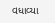વધાવ્યા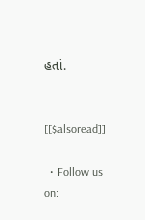હતાં.


[[$alsoread]]

  • Follow us on: